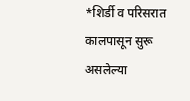*शिर्डी व परिसरात कालपासून सुरू असलेल्या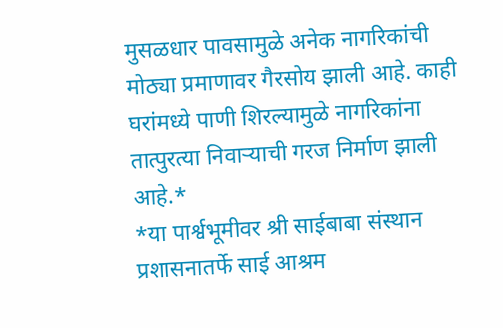मुसळधार पावसामुळे अनेक नागरिकांची मोठ्या प्रमाणावर गैरसोय झाली आहे. काही घरांमध्ये पाणी शिरल्यामुळे नागरिकांना तात्पुरत्या निवाऱ्याची गरज निर्माण झाली आहे.*
*या पार्श्वभूमीवर श्री साईबाबा संस्थान प्रशासनातर्फे साई आश्रम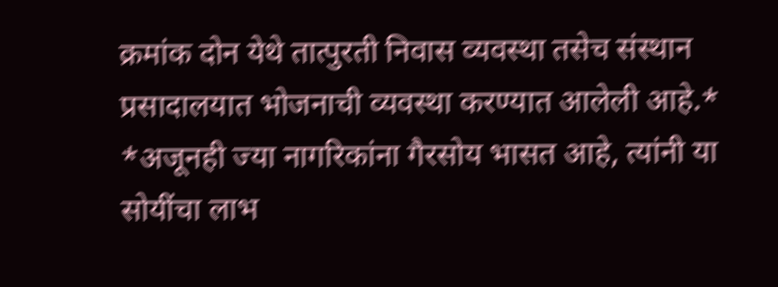क्रमांक दोन येथे तात्पुरती निवास व्यवस्था तसेच संस्थान प्रसादालयात भोजनाची व्यवस्था करण्यात आलेली आहे.*
*अजूनही ज्या नागरिकांना गैरसोय भासत आहे, त्यांनी या सोयींचा लाभ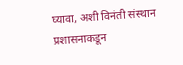घ्यावा, अशी विनंती संस्थान प्रशासनाकडून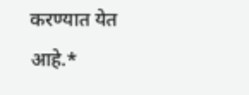करण्यात येत आहे.*